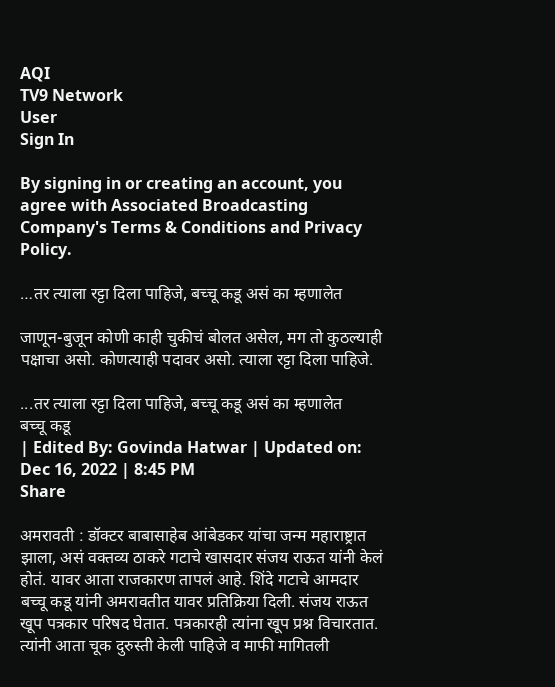AQI
TV9 Network
User
Sign In

By signing in or creating an account, you agree with Associated Broadcasting Company's Terms & Conditions and Privacy Policy.

…तर त्याला रट्टा दिला पाहिजे, बच्चू कडू असं का म्हणालेत

जाणून-बुजून कोणी काही चुकीचं बोलत असेल, मग तो कुठल्याही पक्षाचा असो. कोणत्याही पदावर असो. त्याला रट्टा दिला पाहिजे.

...तर त्याला रट्टा दिला पाहिजे, बच्चू कडू असं का म्हणालेत
बच्चू कडू
| Edited By: Govinda Hatwar | Updated on: Dec 16, 2022 | 8:45 PM
Share

अमरावती : डॉक्टर बाबासाहेब आंबेडकर यांचा जन्म महाराष्ट्रात झाला, असं वक्तव्य ठाकरे गटाचे खासदार संजय राऊत यांनी केलं होतं. यावर आता राजकारण तापलं आहे. शिंदे गटाचे आमदार बच्चू कडू यांनी अमरावतीत यावर प्रतिक्रिया दिली. संजय राऊत खूप पत्रकार परिषद घेतात. पत्रकारही त्यांना खूप प्रश्न विचारतात. त्यांनी आता चूक दुरुस्ती केली पाहिजे व माफी मागितली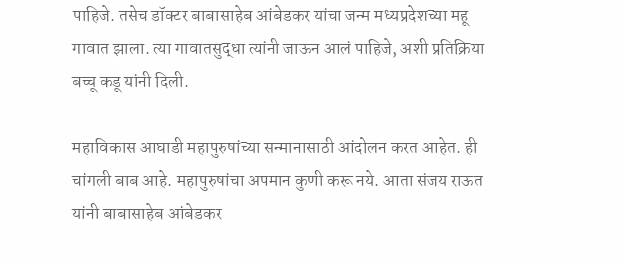पाहिजे. तसेच डॉक्टर बाबासाहेब आंबेडकर यांचा जन्म मध्यप्रदेशच्या महू गावात झाला. त्या गावातसुद्धा त्यांनी जाऊन आलं पाहिजे, अशी प्रतिक्रिया बच्चू कडू यांनी दिली.

महाविकास आघाडी महापुरुषांच्या सन्मानासाठी आंदोलन करत आहेत. ही चांगली बाब आहे. महापुरुषांचा अपमान कुणी करू नये. आता संजय राऊत यांनी बाबासाहेब आंबेडकर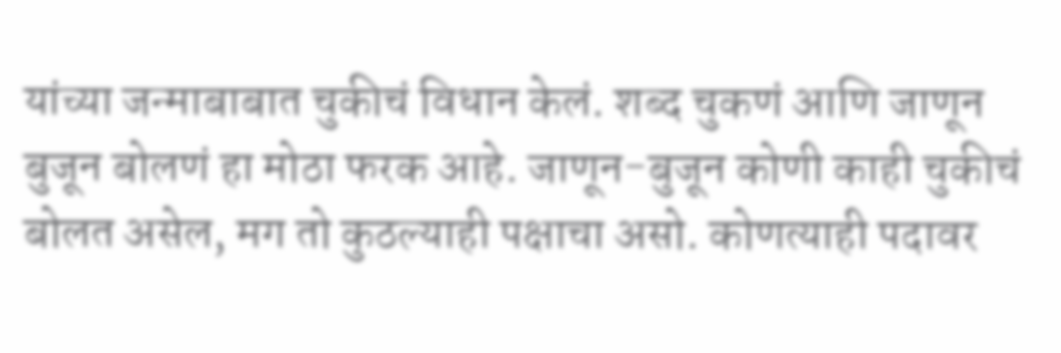यांच्या जन्माबाबात चुकीचं विधान केलं. शब्द चुकणं आणि जाणून बुजून बोलणं हा मोठा फरक आहे. जाणून-बुजून कोणी काही चुकीचं बोलत असेल, मग तो कुठल्याही पक्षाचा असो. कोणत्याही पदावर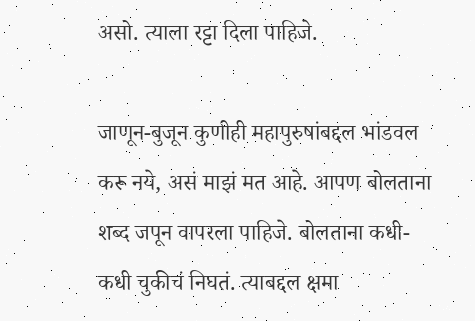असो. त्याला रट्टा दिला पाहिजे.

जाणून-बुजून कुणीही महापुरुषांबद्दल भांडवल करू नये, असं माझं मत आहे. आपण बोलताना शब्द जपून वापरला पाहिजे. बोलताना कधी-कधी चुकीचं निघतं. त्याबद्दल क्षमा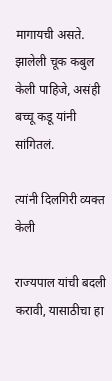मागायची असते. झालेली चूक कबुल केली पाहिजे, असंही बच्चू कडू यांनी सांगितलं.

त्यांनी दिलगिरी व्यक्त केली

राज्यपाल यांची बदली करावी, यासाठीचा हा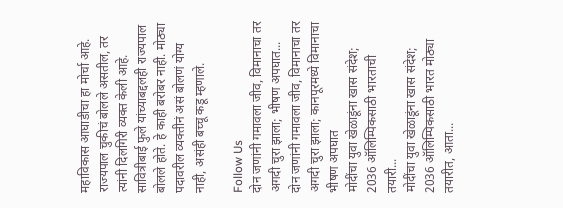महाविकास आघाडीचा हा मोर्चा आहे. राज्यपाल चुकीचं बोलले असतील, तर त्यांनी दिलगिरी व्यक्त केली आहे. सावित्रीबाई फुले यांच्याबद्दलही राज्यपाल बोलले होते. हे काही बरोबर नाही. मोठ्या पदावरील व्यक्तीनं असं बोलणं योग्य नाही, असंही बच्चू कडू म्हणाले.

Follow Us
दोन जणांनी गमावला जीव, विमानाचा तर अगदी चुरा झाला; भीषण अपघात...
दोन जणांनी गमावला जीव, विमानाचा तर अगदी चुरा झाला; कानपूरमध्ये विमानाचा भीषण अपघात
मोदींचा युवा खेळाडूंना खास संदेश; 2036 ऑलिम्पिकसाठी भारताची तयारी...
मोदींचा युवा खेळाडूंना खास संदेश; 2036 ऑलिम्पिकसाठी भारत मोठ्या तयारीत, आता...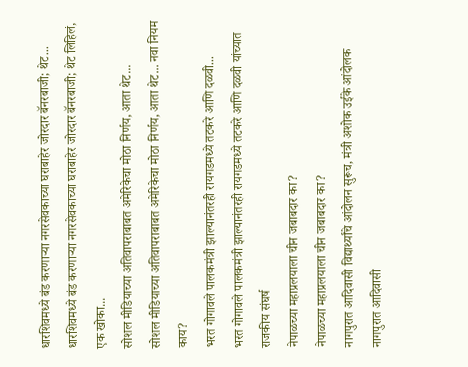धारशिवमध्ये बंड करणाऱ्या नगरसेवकाच्या घराबाहेर जोरदार बॅनरबाजी; थेट...
धारशिवमध्ये बंड करणाऱ्या नगरसेवकाच्या घराबाहेर जोरदार बॅनरबाजी; थेट लिहिलं, एक खोका...
सोशल मीडियाच्या अतिवापराबाबत अमेरिकेचा मोठा निर्णय, आता थेट...
सोशल मीडियाच्या अतिवापराबाबत अमेरिकेचा मोठा निर्णय, आता थेट... नवा नियम काय?
भरत गोगावले पालकमंत्री झाल्यानंतरही रायगडमध्ये तटकरे आणि दळवी...
भरत गोगावले पालकमंत्री झाल्यानंतरही रायगडमध्ये तटकरे आणि दळवी यांच्यात राजकीय संघर्ष
नेपाळच्या महाप्रलयाला चीन जबाबदार का?
नेपाळच्या महाप्रलयाला चीन जबाबदार का?
नागपुरात आदिवासी विद्यार्थ्यांचे आंदोलन सुरूच, मंत्री अशोक उईके आंदोलक
नागपुरात आदिवासी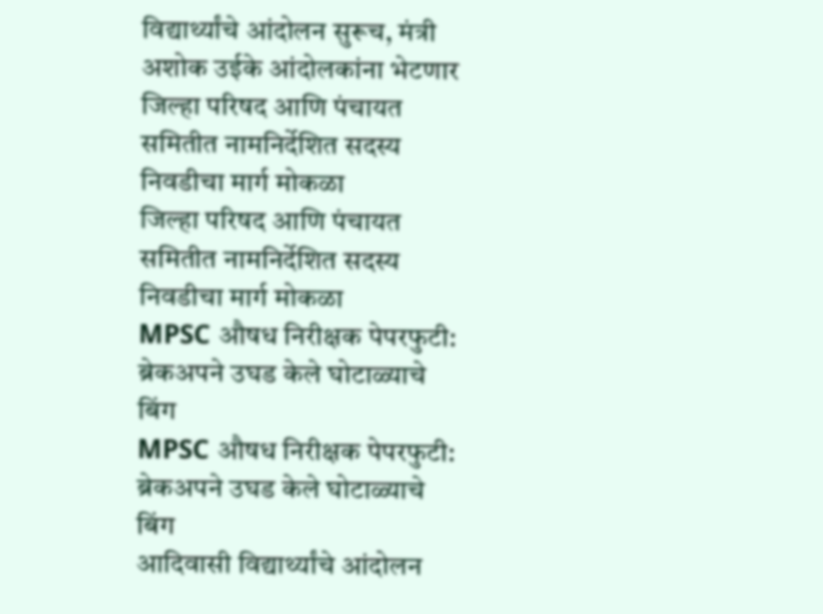विद्यार्थ्यांचे आंदोलन सुरूच, मंत्री अशोक उईके आंदोलकांना भेटणार
जिल्हा परिषद आणि पंचायत समितीत नामनिर्देशित सदस्य निवडीचा मार्ग मोकळा
जिल्हा परिषद आणि पंचायत समितीत नामनिर्देशित सदस्य निवडीचा मार्ग मोकळा
MPSC औषध निरीक्षक पेपरफुटी: ब्रेकअपने उघड केले घोटाळ्याचे बिंग
MPSC औषध निरीक्षक पेपरफुटी: ब्रेकअपने उघड केले घोटाळ्याचे बिंग
आदिवासी विद्यार्थ्यांचे आंदोलन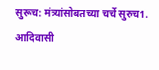सुरूच: मंत्र्यांसोबतच्या चर्चे सुरुच1.
आदिवासी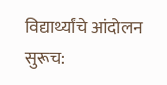विद्यार्थ्यांचे आंदोलन सुरूच: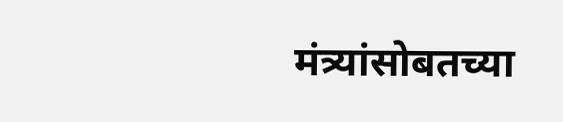मंत्र्यांसोबतच्या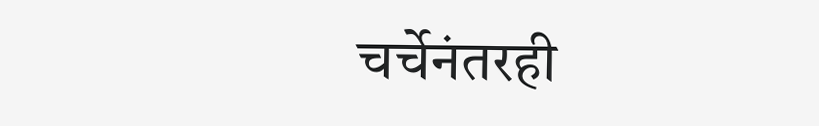चर्चेनंतरही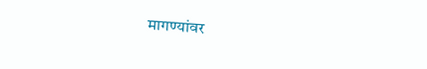मागण्यांवर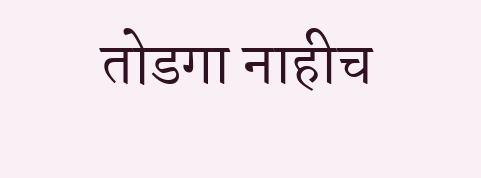तोडगा नाहीच